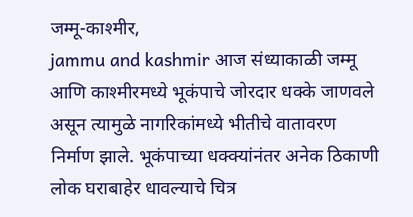जम्मू-काश्मीर,
jammu and kashmir आज संध्याकाळी जम्मू आणि काश्मीरमध्ये भूकंपाचे जोरदार धक्के जाणवले असून त्यामुळे नागरिकांमध्ये भीतीचे वातावरण निर्माण झाले. भूकंपाच्या धक्क्यांनंतर अनेक ठिकाणी लोक घराबाहेर धावल्याचे चित्र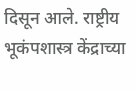दिसून आले. राष्ट्रीय भूकंपशास्त्र केंद्राच्या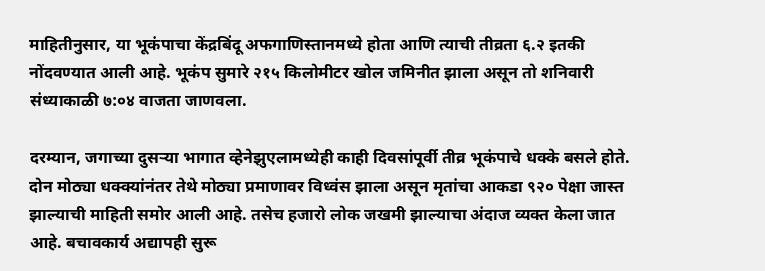माहितीनुसार, या भूकंपाचा केंद्रबिंदू अफगाणिस्तानमध्ये होता आणि त्याची तीव्रता ६.२ इतकी नोंदवण्यात आली आहे. भूकंप सुमारे २१५ किलोमीटर खोल जमिनीत झाला असून तो शनिवारी संध्याकाळी ७:०४ वाजता जाणवला.

दरम्यान, जगाच्या दुसऱ्या भागात व्हेनेझुएलामध्येही काही दिवसांपूर्वी तीव्र भूकंपाचे धक्के बसले होते. दोन मोठ्या धक्क्यांनंतर तेथे मोठ्या प्रमाणावर विध्वंस झाला असून मृतांचा आकडा ९२० पेक्षा जास्त झाल्याची माहिती समोर आली आहे. तसेच हजारो लोक जखमी झाल्याचा अंदाज व्यक्त केला जात आहे. बचावकार्य अद्यापही सुरू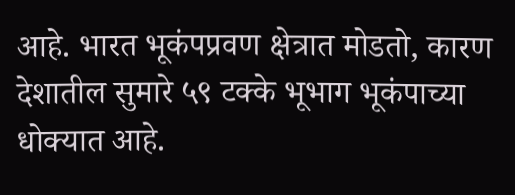आहे. भारत भूकंपप्रवण क्षेत्रात मोडतो, कारण देशातील सुमारे ५९ टक्के भूभाग भूकंपाच्या धोक्यात आहे.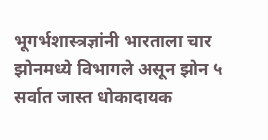भूगर्भशास्त्रज्ञांनी भारताला चार झोनमध्ये विभागले असून झोन ५ सर्वात जास्त धोकादायक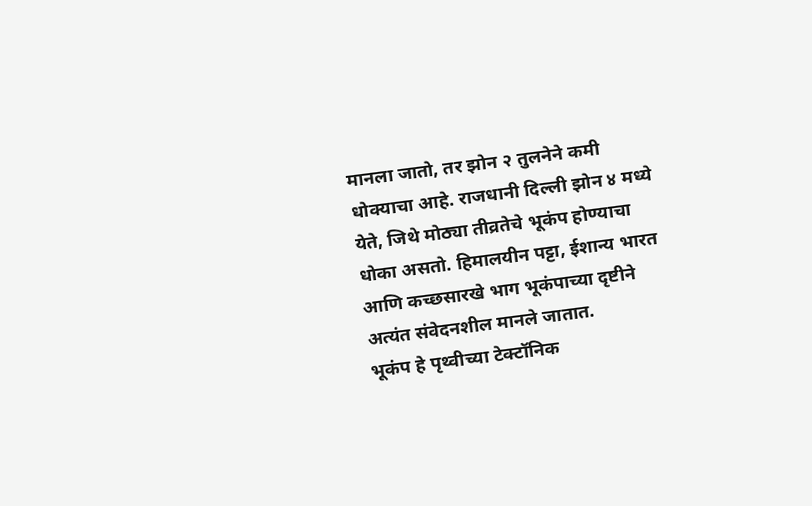मानला जातो, तर झोन २ तुलनेने कमी धोक्याचा आहे. राजधानी दिल्ली झोन ४ मध्ये येते, जिथे मोठ्या तीव्रतेचे भूकंप होण्याचा धोका असतो. हिमालयीन पट्टा, ईशान्य भारत आणि कच्छसारखे भाग भूकंपाच्या दृष्टीने अत्यंत संवेदनशील मानले जातात.
भूकंप हे पृथ्वीच्या टेक्टॉनिक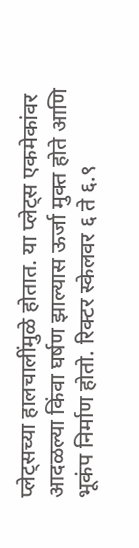प्लेट्सच्या हालचालींमुळे होतात. या प्लेट्स एकमेकांवर आदळल्या किंवा घर्षण झाल्यास ऊर्जा मुक्त होते आणि भूकंप निर्माण होतो. रिक्टर स्केलवर ६ ते ६.९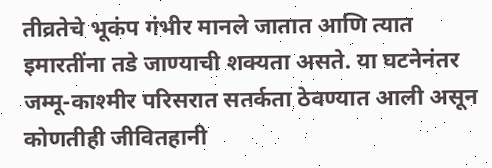तीव्रतेचे भूकंप गंभीर मानले जातात आणि त्यात इमारतींना तडे जाण्याची शक्यता असते. या घटनेनंतर जम्मू-काश्मीर परिसरात सतर्कता ठेवण्यात आली असून कोणतीही जीवितहानी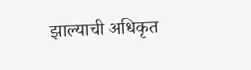झाल्याची अधिकृत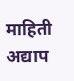माहिती अद्याप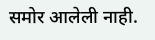समोर आलेली नाही.